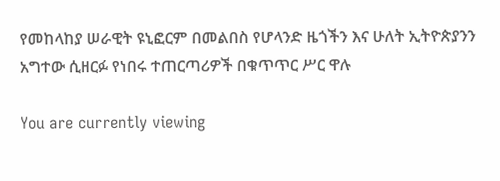የመከላከያ ሠራዊት ዩኒፎርም በመልበስ የሆላንድ ዜጎችን እና ሁለት ኢትዮጵያንን አግተው ሲዘርፉ የነበሩ ተጠርጣሪዎች በቁጥጥር ሥር ዋሉ

You are currently viewing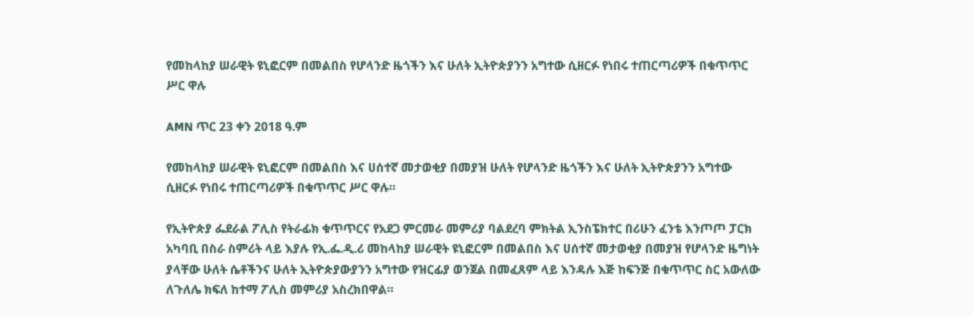የመከላከያ ሠራዊት ዩኒፎርም በመልበስ የሆላንድ ዜጎችን እና ሁለት ኢትዮጵያንን አግተው ሲዘርፉ የነበሩ ተጠርጣሪዎች በቁጥጥር ሥር ዋሉ

AMN ጥር 23 ቀን 2018 ዓ.ም

የመከላከያ ሠራዊት ዩኒፎርም በመልበስ እና ሀሰተኛ መታወቂያ በመያዝ ሁለት የሆላንድ ዜጎችን እና ሁለት ኢትዮጵያንን አግተው ሲዘርፉ የነበሩ ተጠርጣሪዎች በቁጥጥር ሥር ዋሉ።

የኢትዮጵያ ፌደራል ፖሊስ የትራፊክ ቁጥጥርና የአደጋ ምርመራ መምሪያ ባልደረባ ምክትል ኢንስፔክተር በሪሁን ፈንቴ እንጦጦ ፓርክ አካባቢ በስራ ስምሪት ላይ እያሉ የኢ.ፌ.ዲ.ሪ መከላከያ ሠራዊት ዩኒፎርም በመልበስ እና ሀሰተኛ መታወቂያ በመያዝ የሆላንድ ዜግነት ያላቸው ሁለት ሴቶችንና ሁለት ኢትዮጵያውያንን አግተው የዝርፊያ ወንጀል በመፈጸም ላይ እንዳሉ እጅ ከፍንጅ በቁጥጥር ስር አውለው ለጉለሌ ክፍለ ከተማ ፖሊስ መምሪያ አስረክበዋል።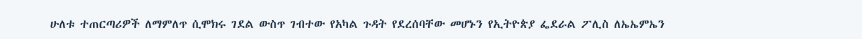ሁለቱ ተጠርጣሪዎች ለማምለጥ ሲሞክሩ ገደል ውስጥ ገብተው የአካል ጉዳት የደረሰባቸው መሆኑን የኢትዮጵያ ፌደራል ፖሊስ ለኤኤምኤን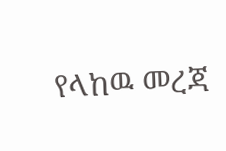የላከዉ መረጃ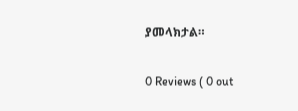ያመላክታል።

0 Reviews ( 0 out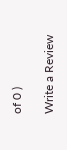of 0 )

Write a Review